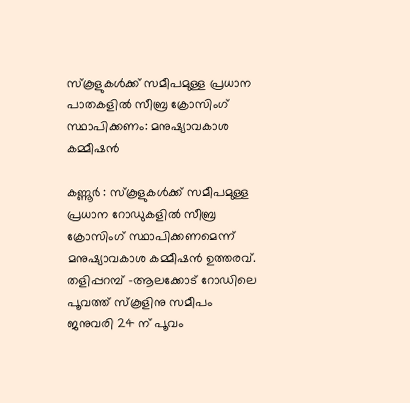സ്കൂളുകള്‍ക്ക് സമീപമുള്ള പ്രധാന പാതകളില്‍ സീബ്ര ക്രോസിംഗ് സ്ഥാപിക്കണം: മനുഷ്യാവകാശ കമ്മീഷൻ

കണ്ണൂർ : സ്കൂളുകള്‍ക്ക് സമീപമുള്ള പ്രധാന റോഡുകളില്‍ സീബ്ര ക്രോസിംഗ് സ്ഥാപിക്കണമെന്ന് മനുഷ്യാവകാശ കമ്മീഷൻ ഉത്തരവ്.
തളിപ്പറമ്പ് -ആലക്കോട് റോഡിലെ പൂവത്ത് സ്കൂളിനു സമീപം ജനുവരി 24 ന് പൂവം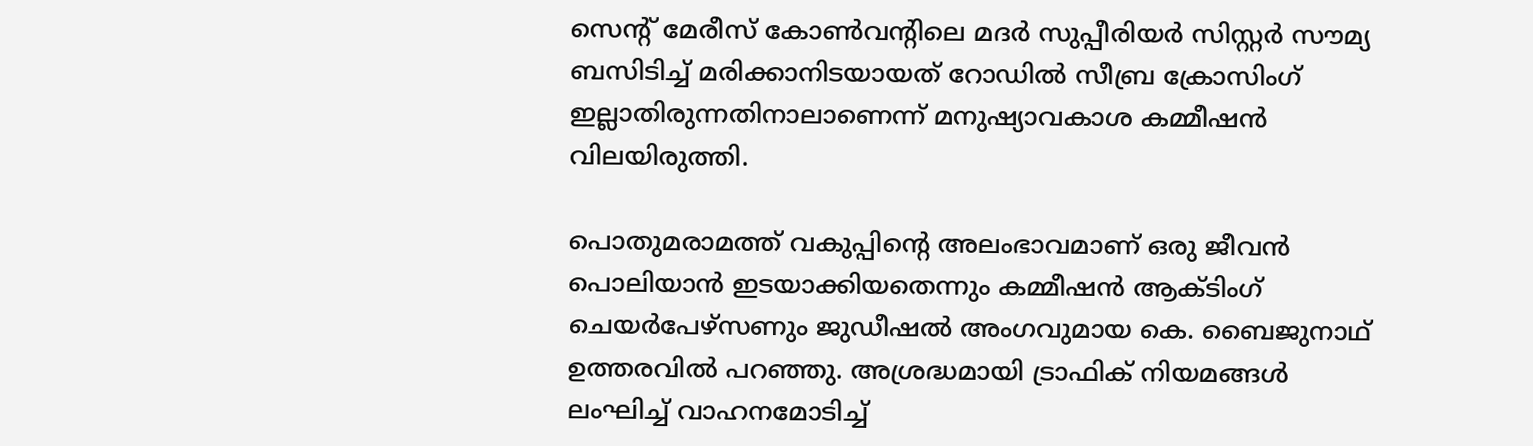സെന്‍റ് മേരീസ് കോണ്‍വന്‍റിലെ മദർ സുപ്പീരിയർ സിസ്റ്റർ സൗമ്യ ബസിടിച്ച്‌ മരിക്കാനിടയായത് റോഡില്‍ സീബ്ര ക്രോസിംഗ് ഇല്ലാതിരുന്നതിനാലാണെന്ന് മനുഷ്യാവകാശ കമ്മീഷൻ വിലയിരുത്തി.

പൊതുമരാമത്ത് വകുപ്പിന്‍റെ അലംഭാവമാണ് ഒരു ജീവൻ പൊലിയാൻ ഇടയാക്കിയതെന്നും കമ്മീഷൻ ആക്ടിംഗ് ചെയർപേഴ്സണും ജുഡീഷല്‍ അംഗവുമായ കെ. ബൈജുനാഥ് ഉത്തരവില്‍ പറഞ്ഞു. അശ്രദ്ധമായി ട്രാഫിക് നിയമങ്ങള്‍ ലംഘിച്ച്‌ വാഹനമോടിച്ച്‌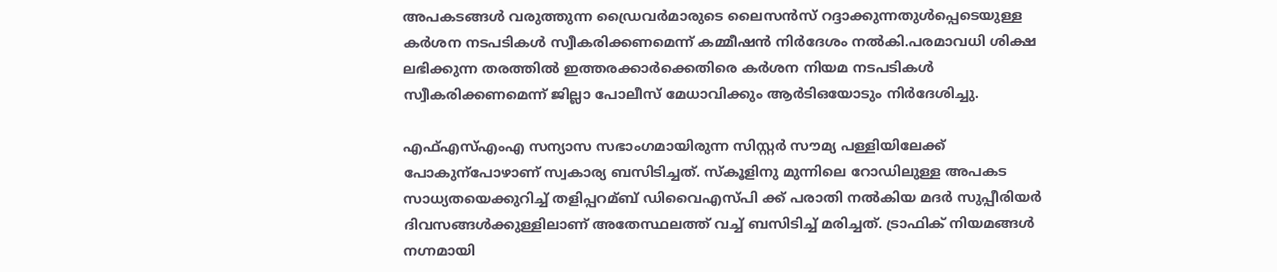അപകടങ്ങള്‍ വരുത്തുന്ന ഡ്രൈവർമാരുടെ ലൈസൻസ് റദ്ദാക്കുന്നതുള്‍പ്പെടെയുള്ള കർശന നടപടികള്‍ സ്വീകരിക്കണമെന്ന് കമ്മീഷൻ നിർദേശം നല്‍കി.പരമാവധി ശിക്ഷ ലഭിക്കുന്ന തരത്തില്‍ ഇത്തരക്കാർക്കെതിരെ കർശന നിയമ നടപടികള്‍ സ്വീകരിക്കണമെന്ന് ജില്ലാ പോലീസ് മേധാവിക്കും ആർടിഒയോടും നിർദേശിച്ചു.

എഫ്‌എസ്‌എംഎ സന്യാസ സഭാംഗമായിരുന്ന സിസ്റ്റർ സൗമ്യ പള്ളിയിലേക്ക് പോകുന്പോഴാണ് സ്വകാര്യ ബസിടിച്ചത്. സ്കൂളിനു മുന്നിലെ റോഡിലുള്ള അപകട സാധ്യതയെക്കുറിച്ച്‌ തളിപ്പറമ്ബ് ഡിവൈഎസ്പി ക്ക് പരാതി നല്‍കിയ മദർ സുപ്പീരിയർ ദിവസങ്ങള്‍ക്കുള്ളിലാണ് അതേസ്ഥലത്ത് വച്ച്‌ ബസിടിച്ച്‌ മരിച്ചത്. ട്രാഫിക് നിയമങ്ങള്‍ നഗ്നമായി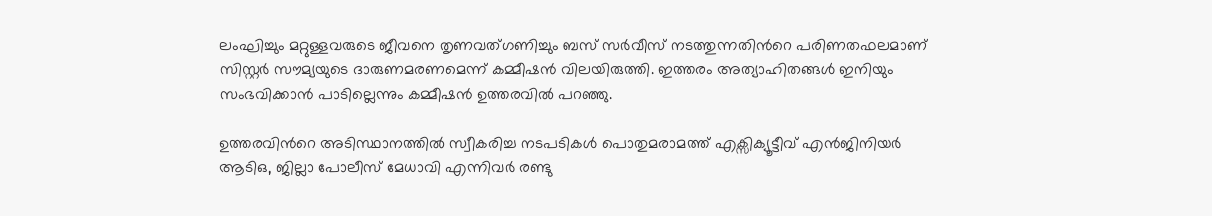ലംഘിച്ചും മറ്റുള്ളവരുടെ ജീവനെ തൃണവത്ഗണിച്ചും ബസ് സർവീസ് നടത്തുന്നതിന്‍റെ പരിണതഫലമാണ് സിസ്റ്റർ സൗമ്യയുടെ ദാരുണമരണമെന്ന് കമ്മീഷൻ വിലയിരുത്തി. ഇത്തരം അത്യാഹിതങ്ങള്‍ ഇനിയും സംഭവിക്കാൻ പാടില്ലെന്നും കമ്മീഷൻ ഉത്തരവില്‍ പറഞ്ഞു.

ഉത്തരവിന്‍റെ അടിസ്ഥാനത്തില്‍ സ്വീകരിച്ച നടപടികള്‍ പൊതുമരാമത്ത് എക്സിക്യൂട്ടീവ് എൻജിനിയർ ആടിഒ, ജില്ലാ പോലീസ് മേധാവി എന്നിവർ രണ്ടു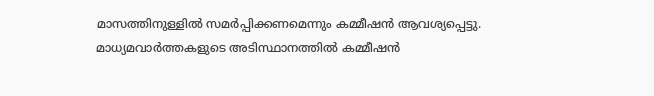മാസത്തിനുള്ളില്‍ സമർപ്പിക്കണമെന്നും കമ്മീഷൻ ആവശ്യപ്പെട്ടു. മാധ്യമവാർത്തകളുടെ അടിസ്ഥാനത്തില്‍ കമ്മീഷൻ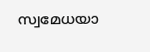സ്വമേധയാ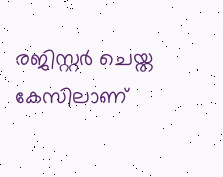രജിസ്റ്റർ ചെയ്ത കേസിലാണ്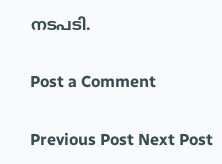നടപടി.

Post a Comment

Previous Post Next Post